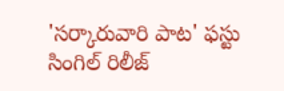'సర్కారువారి పాట' ఫస్టు సింగిల్ రిలీజ్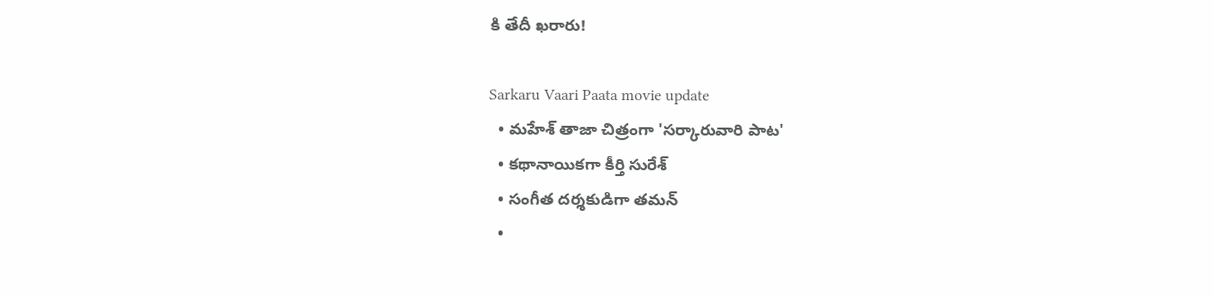కి తేదీ ఖరారు!

Sarkaru Vaari Paata movie update
  • మహేశ్ తాజా చిత్రంగా 'సర్కారువారి పాట'
  • కథానాయికగా కీర్తి సురేశ్
  • సంగీత దర్శకుడిగా తమన్
  •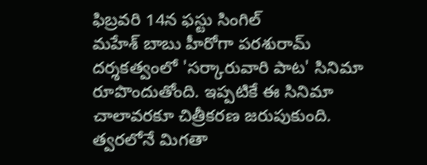ఫిబ్రవరి 14న ఫస్టు సింగిల్
మహేశ్ బాబు హీరోగా పరశురామ్ దర్శకత్వంలో 'సర్కారువారి పాట' సినిమా రూపొందుతోంది. ఇప్పటికే ఈ సినిమా చాలావరకూ చిత్రీకరణ జరుపుకుంది. త్వరలోనే మిగతా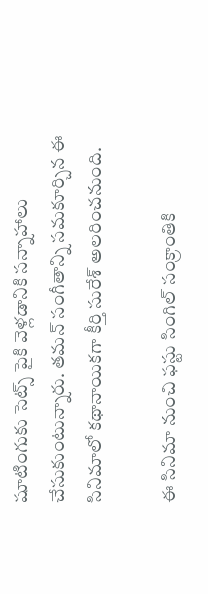షూటింగుకు సెట్స్ పైకి వెళ్లడానికి సన్నాహాలు చేసుకుంటున్నారు. తమన్ సంగీతాన్ని సమకూర్చిన ఈ సినిమాలో కథానాయికగా కీర్తి సురేశ్ అలరించనుంది.

ఈ సినిమా నుంచి ఫస్టు సింగిల్ సంక్రాంతికి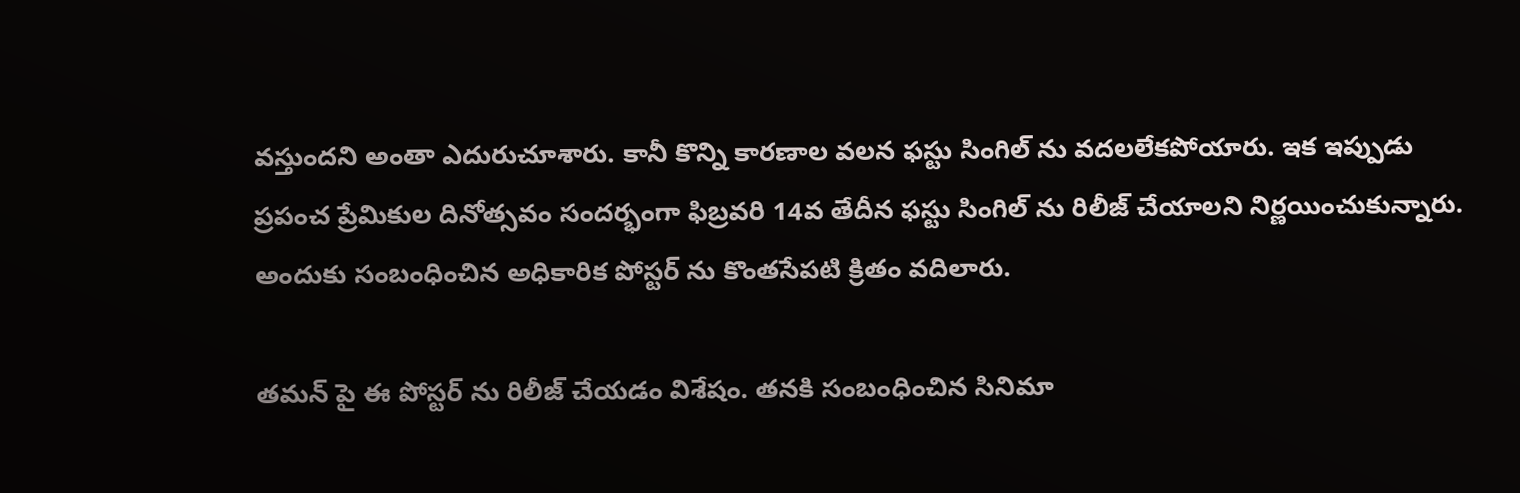వస్తుందని అంతా ఎదురుచూశారు. కానీ కొన్ని కారణాల వలన ఫస్టు సింగిల్ ను వదలలేకపోయారు. ఇక ఇప్పుడు ప్రపంచ ప్రేమికుల దినోత్సవం సందర్భంగా ఫిబ్రవరి 14వ తేదీన ఫస్టు సింగిల్ ను రిలీజ్ చేయాలని నిర్ణయించుకున్నారు. అందుకు సంబంధించిన అధికారిక పోస్టర్ ను కొంతసేపటి క్రితం వదిలారు.

తమన్ పై ఈ పోస్టర్ ను రిలీజ్ చేయడం విశేషం. తనకి సంబంధించిన సినిమా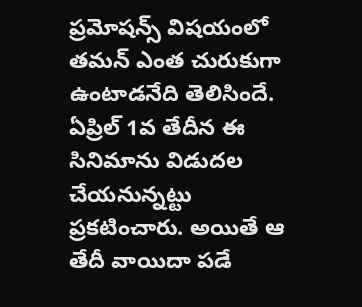ప్రమోషన్స్ విషయంలో తమన్ ఎంత చురుకుగా ఉంటాడనేది తెలిసిందే. ఏప్రిల్ 1వ తేదీన ఈ సినిమాను విడుదల చేయనున్నట్టు ప్రకటించారు. అయితే ఆ తేదీ వాయిదా పడే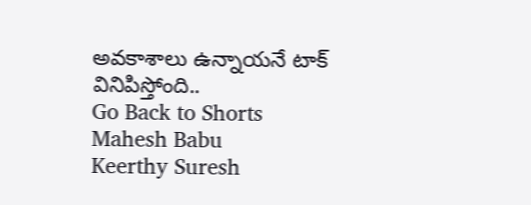అవకాశాలు ఉన్నాయనే టాక్ వినిపిస్తోంది..
Go Back to Shorts
Mahesh Babu
Keerthy Suresh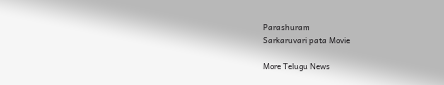Parashuram
Sarkaruvari pata Movie

More Telugu News